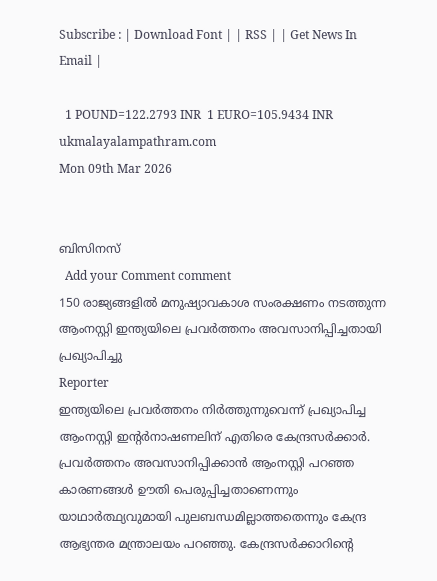Subscribe : | Download Font | | RSS | | Get News In Email |

  1 POUND=122.2793 INR  1 EURO=105.9434 INR
ukmalayalampathram.com
Mon 09th Mar 2026


ബിസിനസ്‌
  Add your Comment comment
150 രാജ്യങ്ങളില്‍ മനുഷ്യാവകാശ സംരക്ഷണം നടത്തുന്ന ആംനസ്റ്റി ഇന്ത്യയിലെ പ്രവര്‍ത്തനം അവസാനിപ്പിച്ചതായി പ്രഖ്യാപിച്ചു
Reporter
ഇന്ത്യയിലെ പ്രവര്‍ത്തനം നിര്‍ത്തുന്നുവെന്ന് പ്രഖ്യാപിച്ച ആംനസ്റ്റി ഇന്റര്‍നാഷണലിന് എതിരെ കേന്ദ്രസര്‍ക്കാര്‍. പ്രവര്‍ത്തനം അവസാനിപ്പിക്കാന്‍ ആംനസ്റ്റി പറഞ്ഞ കാരണങ്ങള്‍ ഊതി പെരുപ്പിച്ചതാണെന്നും യാഥാര്‍ത്ഥ്യവുമായി പുലബന്ധമില്ലാത്തതെന്നും കേന്ദ്ര ആഭ്യന്തര മന്ത്രാലയം പറഞ്ഞു. കേന്ദ്രസര്‍ക്കാറിന്റെ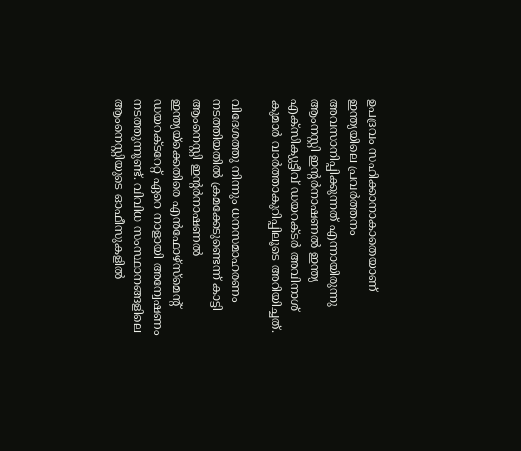ഉപദ്രവം സഹിക്കാനാകാതെയാണ് ഇന്ത്യയിലെ പ്രവര്‍ത്തനം അവസാനിപ്പിക്കുന്നത് എന്നായിരുന്നു ആംനസ്റ്റി ഇന്റര്‍നാഷണല്‍ ഇന്ത്യ എക്‌സിക്യുട്ടീവ് ഡയറക്ടര്‍ അവിനാശ് കുമാര്‍ വാര്‍ത്താകുറിപ്പിലൂടെ അറിയിച്ചത്.

വിദേശത്തു നിന്നും ധനസമാഹരണം നടത്തിയതില്‍ ക്രമക്കേടുണ്ടെന്ന് കാട്ടി ആംനെസ്റ്റി ഇന്റര്‍നാഷണല്‍ ഇന്ത്യയ്‌ക്കെതിരെ എന്‍ഫോഴ്‌സ്‌മെന്റ് ഡയറക്ടറേറ്റ് ഏറെ നാളായി അന്വേഷണം നടത്തുന്നുണ്ട്. വിവിധ സംസ്ഥാനങ്ങളിലെ ആംനെസ്റ്റിയുടെ ഓഫീസുകളില്‍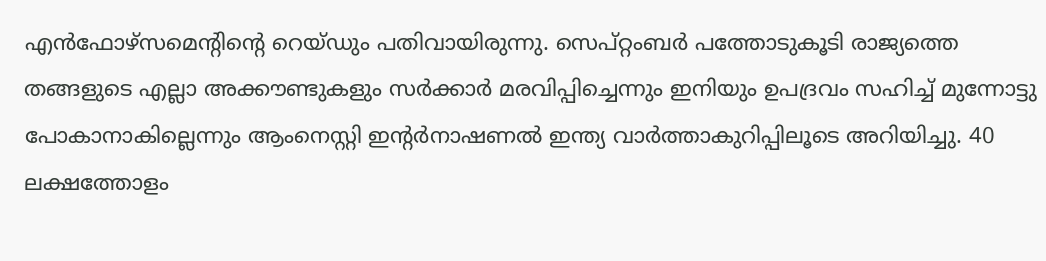എന്‍ഫോഴ്‌സമെന്റിന്റെ റെയ്ഡും പതിവായിരുന്നു. സെപ്റ്റംബര്‍ പത്തോടുകൂടി രാജ്യത്തെ തങ്ങളുടെ എല്ലാ അക്കൗണ്ടുകളും സര്‍ക്കാര്‍ മരവിപ്പിച്ചെന്നും ഇനിയും ഉപദ്രവം സഹിച്ച് മുന്നോട്ടു പോകാനാകില്ലെന്നും ആംനെസ്റ്റി ഇന്റര്‍നാഷണല്‍ ഇന്ത്യ വാര്‍ത്താകുറിപ്പിലൂടെ അറിയിച്ചു. 40 ലക്ഷത്തോളം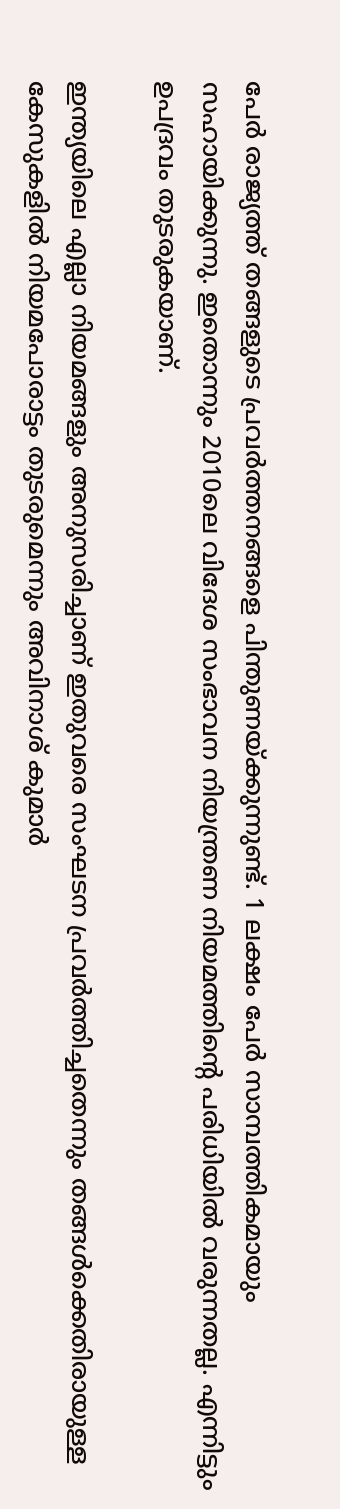പേര്‍ രാജ്യത്ത് തങ്ങളുടെ പ്രവര്‍ത്തനങ്ങളെ പിന്തുണയ്ക്കുന്നുണ്ട്. 1 ലക്ഷം പേര്‍ സാമ്പത്തികമായും സഹായിക്കുന്നു. ഇതൊന്നും 2010ലെ വിദേശ സംഭാവന നിയന്ത്രണ നിയമത്തിന്റെ പരിധിയില്‍ വരുന്നതല്ല. എന്നിട്ടും ഉപദ്രവം തുടരുകയാണ്.

ഇന്ത്യയിലെ എല്ലാ നിയമങ്ങളും അനുസരിച്ചാണ് ഇതുവരെ സംഘടന പ്രവര്‍ത്തിച്ചതെന്നും തങ്ങള്‍ക്കെതിരായുള്ള കേസുകളില്‍ നിയമപോരാട്ടം തുടരുമെന്നും അവിനാശ് കുമാര്‍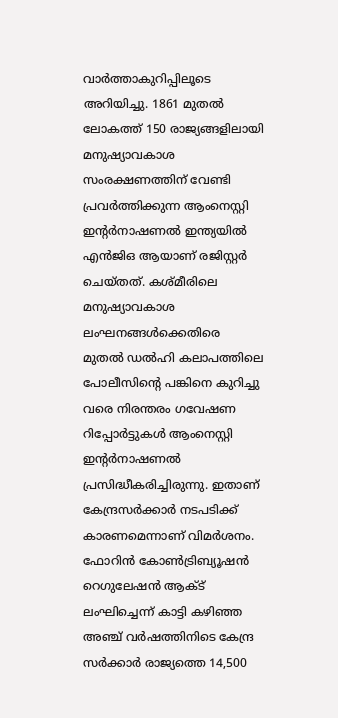വാര്‍ത്താകുറിപ്പിലൂടെ അറിയിച്ചു. 1861 മുതല്‍ ലോകത്ത് 150 രാജ്യങ്ങളിലായി മനുഷ്യാവകാശ സംരക്ഷണത്തിന് വേണ്ടി പ്രവര്‍ത്തിക്കുന്ന ആംനെസ്റ്റി ഇന്റര്‍നാഷണല്‍ ഇന്ത്യയില്‍ എന്‍ജിഒ ആയാണ് രജിസ്റ്റര്‍ ചെയ്തത്. കശ്മീരിലെ മനുഷ്യാവകാശ ലംഘനങ്ങള്‍ക്കെതിരെ മുതല്‍ ഡല്‍ഹി കലാപത്തിലെ പോലീസിന്റെ പങ്കിനെ കുറിച്ചു വരെ നിരന്തരം ഗവേഷണ റിപ്പോര്‍ട്ടുകള്‍ ആംനെസ്റ്റി ഇന്റര്‍നാഷണല്‍ പ്രസിദ്ധീകരിച്ചിരുന്നു. ഇതാണ് കേന്ദ്രസര്‍ക്കാര്‍ നടപടിക്ക് കാരണമെന്നാണ് വിമര്‍ശനം. ഫോറിന്‍ കോണ്‍ട്രിബ്യൂഷന്‍ റെഗുലേഷന്‍ ആക്ട് ലംഘിച്ചെന്ന് കാട്ടി കഴിഞ്ഞ അഞ്ച് വര്‍ഷത്തിനിടെ കേന്ദ്ര സര്‍ക്കാര്‍ രാജ്യത്തെ 14,500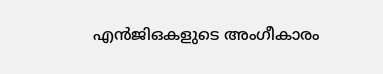എന്‍ജിഒകളുടെ അംഗീകാരം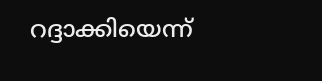റദ്ദാക്കിയെന്ന്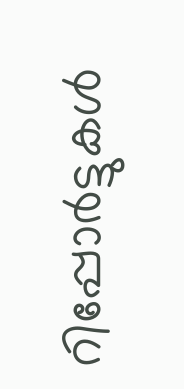റിപ്പോര്‍ട്ടുകള്‍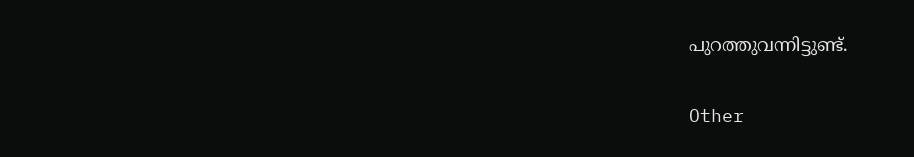പുറത്തുവന്നിട്ടുണ്ട്.

Other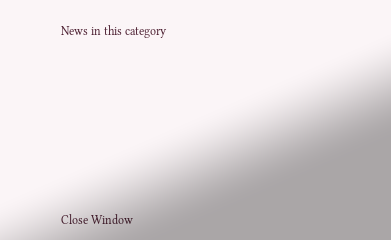News in this category








Close Window